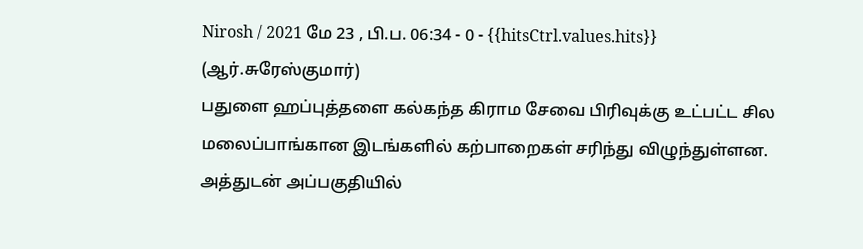Nirosh / 2021 மே 23 , பி.ப. 06:34 - 0 - {{hitsCtrl.values.hits}}
(ஆர்.சுரேஸ்குமார்)
பதுளை ஹப்புத்தளை கல்கந்த கிராம சேவை பிரிவுக்கு உட்பட்ட சில மலைப்பாங்கான இடங்களில் கற்பாறைகள் சரிந்து விழுந்துள்ளன.
அத்துடன் அப்பகுதியில்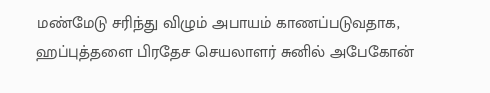மண்மேடு சரிந்து விழும் அபாயம் காணப்படுவதாக, ஹப்புத்தளை பிரதேச செயலாளர் சுனில் அபேகோன்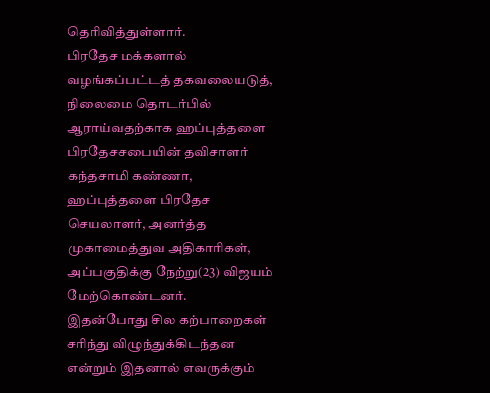தெரிவித்துள்ளார்.
பிரதேச மக்களால் வழங்கப்பட்டத் தகவலையடுத், நிலைமை தொடர்பில் ஆராய்வதற்காக ஹப்புத்தளை பிரதேசசபையின் தவிசாளர் கந்தசாமி கண்ணா, ஹப்புத்தளை பிரதேச செயலாளர், அனர்த்த முகாமைத்துவ அதிகாரிகள், அப்பகுதிக்கு நேற்று(23) விஜயம் மேற்கொண்டனர்.
இதன்போது சில கற்பாறைகள் சரிந்து விழுந்துக்கிடந்தன என்றும் இதனால் எவருக்கும்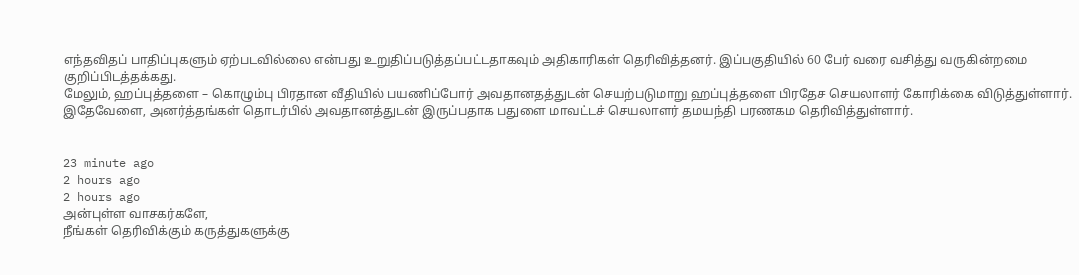எந்தவிதப் பாதிப்புகளும் ஏற்படவில்லை என்பது உறுதிப்படுத்தப்பட்டதாகவும் அதிகாரிகள் தெரிவித்தனர். இப்பகுதியில் 60 பேர் வரை வசித்து வருகின்றமை குறிப்பிடத்தக்கது.
மேலும், ஹப்புத்தளை – கொழும்பு பிரதான வீதியில் பயணிப்போர் அவதானதத்துடன் செயற்படுமாறு ஹப்புத்தளை பிரதேச செயலாளர் கோரிக்கை விடுத்துள்ளார்.
இதேவேளை, அனர்த்தங்கள் தொடர்பில் அவதானத்துடன் இருப்பதாக பதுளை மாவட்டச் செயலாளர் தமயந்தி பரணகம தெரிவித்துள்ளார்.


23 minute ago
2 hours ago
2 hours ago
அன்புள்ள வாசகர்களே,
நீங்கள் தெரிவிக்கும் கருத்துகளுக்கு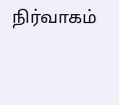நிர்வாகம்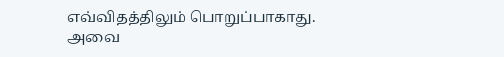எவ்விதத்திலும் பொறுப்பாகாது. அவை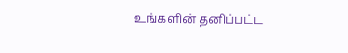உங்களின் தனிப்பட்ட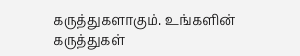கருத்துகளாகும். உங்களின் கருத்துகள்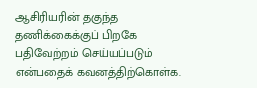ஆசிரியரின் தகுந்த தணிக்கைக்குப் பிறகே பதிவேற்றம் செய்யப்படும் என்பதைக் கவனத்திற்கொள்க.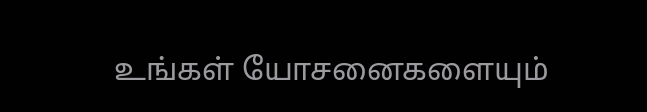உங்கள் யோசனைகளையும்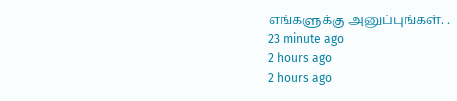எங்களுக்கு அனுப்புங்கள். .
23 minute ago
2 hours ago
2 hours ago